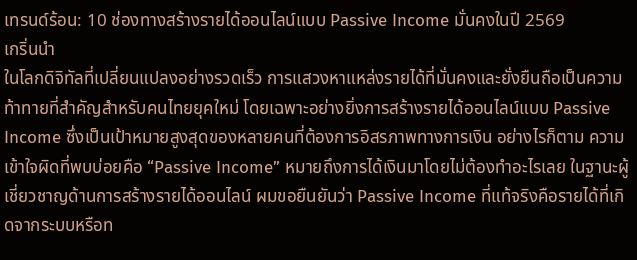เทรนด์ร้อน: 10 ช่องทางสร้างรายได้ออนไลน์แบบ Passive Income มั่นคงในปี 2569
เกริ่นนำ
ในโลกดิจิทัลที่เปลี่ยนแปลงอย่างรวดเร็ว การแสวงหาแหล่งรายได้ที่มั่นคงและยั่งยืนถือเป็นความท้าทายที่สำคัญสำหรับคนไทยยุคใหม่ โดยเฉพาะอย่างยิ่งการสร้างรายได้ออนไลน์แบบ Passive Income ซึ่งเป็นเป้าหมายสูงสุดของหลายคนที่ต้องการอิสรภาพทางการเงิน อย่างไรก็ตาม ความเข้าใจผิดที่พบบ่อยคือ “Passive Income” หมายถึงการได้เงินมาโดยไม่ต้องทำอะไรเลย ในฐานะผู้เชี่ยวชาญด้านการสร้างรายได้ออนไลน์ ผมขอยืนยันว่า Passive Income ที่แท้จริงคือรายได้ที่เกิดจากระบบหรือท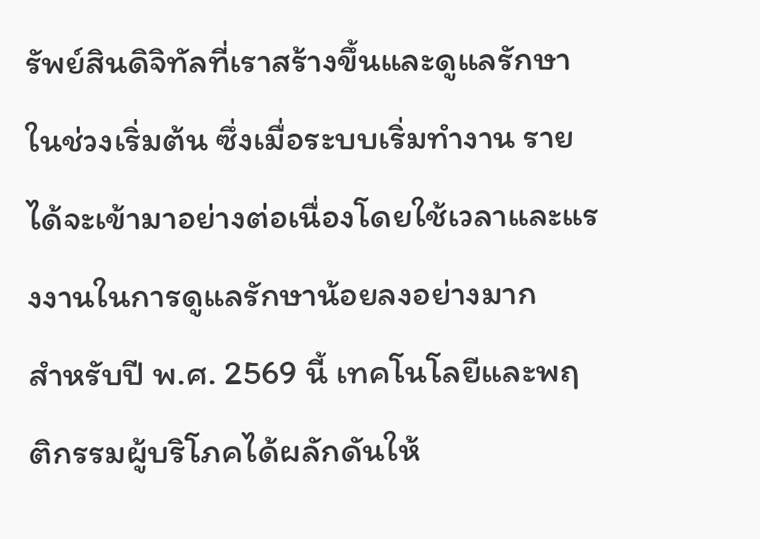รัพย์สินดิจิทัลที่เราสร้างขึ้นและดูแลรักษาในช่วงเริ่มต้น ซึ่งเมื่อระบบเริ่มทำงาน รายได้จะเข้ามาอย่างต่อเนื่องโดยใช้เวลาและแรงงานในการดูแลรักษาน้อยลงอย่างมาก
สำหรับปี พ.ศ. 2569 นี้ เทคโนโลยีและพฤติกรรมผู้บริโภคได้ผลักดันให้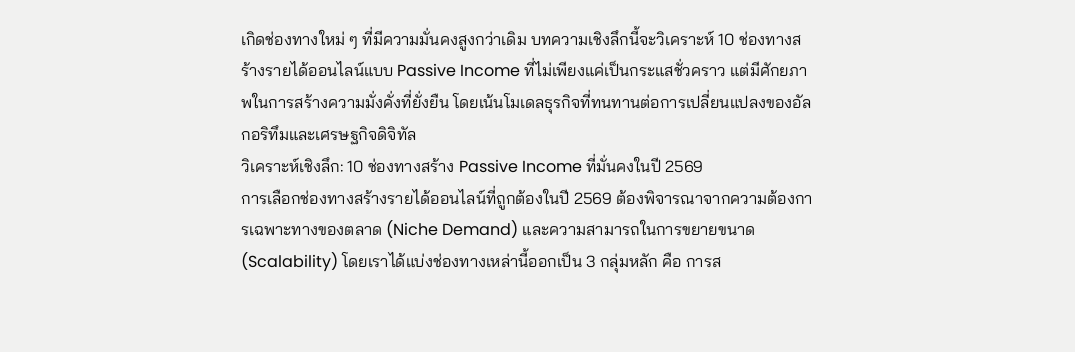เกิดช่องทางใหม่ ๆ ที่มีความมั่นคงสูงกว่าเดิม บทความเชิงลึกนี้จะวิเคราะห์ 10 ช่องทางสร้างรายได้ออนไลน์แบบ Passive Income ที่ไม่เพียงแค่เป็นกระแสชั่วคราว แต่มีศักยภาพในการสร้างความมั่งคั่งที่ยั่งยืน โดยเน้นโมเดลธุรกิจที่ทนทานต่อการเปลี่ยนแปลงของอัลกอริทึมและเศรษฐกิจดิจิทัล
วิเคราะห์เชิงลึก: 10 ช่องทางสร้าง Passive Income ที่มั่นคงในปี 2569
การเลือกช่องทางสร้างรายได้ออนไลน์ที่ถูกต้องในปี 2569 ต้องพิจารณาจากความต้องการเฉพาะทางของตลาด (Niche Demand) และความสามารถในการขยายขนาด (Scalability) โดยเราได้แบ่งช่องทางเหล่านี้ออกเป็น 3 กลุ่มหลัก คือ การส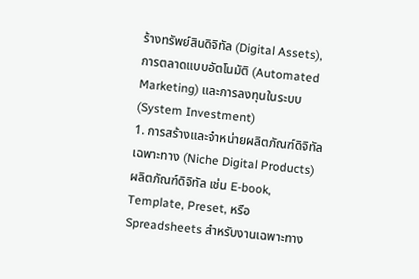ร้างทรัพย์สินดิจิทัล (Digital Assets), การตลาดแบบอัตโนมัติ (Automated Marketing) และการลงทุนในระบบ (System Investment)
1. การสร้างและจำหน่ายผลิตภัณฑ์ดิจิทัลเฉพาะทาง (Niche Digital Products)
ผลิตภัณฑ์ดิจิทัล เช่น E-book, Template, Preset, หรือ Spreadsheets สำหรับงานเฉพาะทาง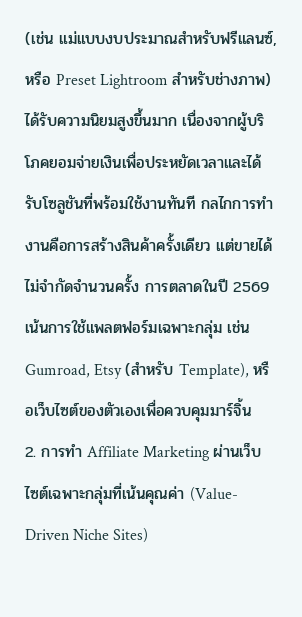(เช่น แม่แบบงบประมาณสำหรับฟรีแลนซ์, หรือ Preset Lightroom สำหรับช่างภาพ) ได้รับความนิยมสูงขึ้นมาก เนื่องจากผู้บริโภคยอมจ่ายเงินเพื่อประหยัดเวลาและได้รับโซลูชันที่พร้อมใช้งานทันที กลไกการทำงานคือการสร้างสินค้าครั้งเดียว แต่ขายได้ไม่จำกัดจำนวนครั้ง การตลาดในปี 2569 เน้นการใช้แพลตฟอร์มเฉพาะกลุ่ม เช่น Gumroad, Etsy (สำหรับ Template), หรือเว็บไซต์ของตัวเองเพื่อควบคุมมาร์จิ้น
2. การทำ Affiliate Marketing ผ่านเว็บไซต์เฉพาะกลุ่มที่เน้นคุณค่า (Value-Driven Niche Sites)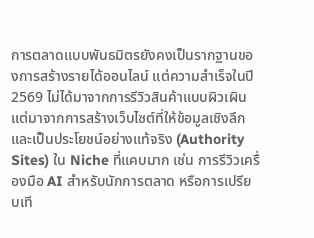การตลาดแบบพันธมิตรยังคงเป็นรากฐานของการสร้างรายได้ออนไลน์ แต่ความสำเร็จในปี 2569 ไม่ได้มาจากการรีวิวสินค้าแบบผิวเผิน แต่มาจากการสร้างเว็บไซต์ที่ให้ข้อมูลเชิงลึกและเป็นประโยชน์อย่างแท้จริง (Authority Sites) ใน Niche ที่แคบมาก เช่น การรีวิวเครื่องมือ AI สำหรับนักการตลาด หรือการเปรียบเที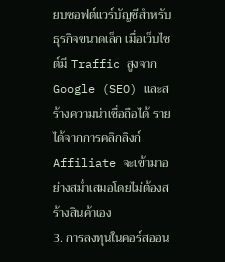ยบซอฟต์แวร์บัญชีสำหรับธุรกิจขนาดเล็ก เมื่อเว็บไซต์มี Traffic สูงจาก Google (SEO) และสร้างความน่าเชื่อถือได้ รายได้จากการคลิกลิงก์ Affiliate จะเข้ามาอย่างสม่ำเสมอโดยไม่ต้องสร้างสินค้าเอง
3. การลงทุนในคอร์สออน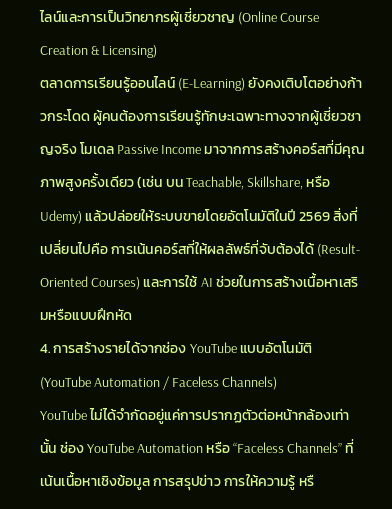ไลน์และการเป็นวิทยากรผู้เชี่ยวชาญ (Online Course Creation & Licensing)
ตลาดการเรียนรู้ออนไลน์ (E-Learning) ยังคงเติบโตอย่างก้าวกระโดด ผู้คนต้องการเรียนรู้ทักษะเฉพาะทางจากผู้เชี่ยวชาญจริง โมเดล Passive Income มาจากการสร้างคอร์สที่มีคุณภาพสูงครั้งเดียว (เช่น บน Teachable, Skillshare, หรือ Udemy) แล้วปล่อยให้ระบบขายโดยอัตโนมัติในปี 2569 สิ่งที่เปลี่ยนไปคือ การเน้นคอร์สที่ให้ผลลัพธ์ที่จับต้องได้ (Result-Oriented Courses) และการใช้ AI ช่วยในการสร้างเนื้อหาเสริมหรือแบบฝึกหัด
4. การสร้างรายได้จากช่อง YouTube แบบอัตโนมัติ (YouTube Automation / Faceless Channels)
YouTube ไม่ได้จำกัดอยู่แค่การปรากฏตัวต่อหน้ากล้องเท่านั้น ช่อง YouTube Automation หรือ “Faceless Channels” ที่เน้นเนื้อหาเชิงข้อมูล การสรุปข่าว การให้ความรู้ หรื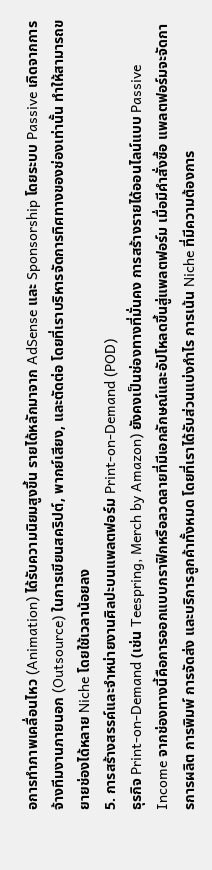อการทำภาพเคลื่อนไหว (Animation) ได้รับความนิยมสูงขึ้น รายได้หลักมาจาก AdSense และ Sponsorship โดยระบบ Passive เกิดจากการจ้างทีมงานภายนอก (Outsource) ในการเขียนสคริปต์, พากย์เสียง, และตัดต่อ โดยที่เราบริหารจัดการทิศทางของช่องเท่านั้น ทำให้สามารถขยายช่องได้หลาย Niche โดยใช้เวลาน้อยลง
5. การสร้างสรรค์และจำหน่ายงานศิลปะบนแพลตฟอร์ม Print-on-Demand (POD)
ธุรกิจ Print-on-Demand (เช่น Teespring, Merch by Amazon) ยังคงเป็นช่องทางที่มั่นคง การสร้างรายได้ออนไลน์แบบ Passive Income จากช่องทางนี้คือการออกแบบกราฟิกหรือลวดลายที่มีเอกลักษณ์และอัปโหลดขึ้นสู่แพลตฟอร์ม เมื่อมีคำสั่งซื้อ แพลตฟอร์มจะจัดการการผลิต การพิมพ์ การจัดส่ง และบริการลูกค้าทั้งหมด โดยที่เราได้รับส่วนแบ่งกำไร การเน้น Niche ที่มีความต้องการ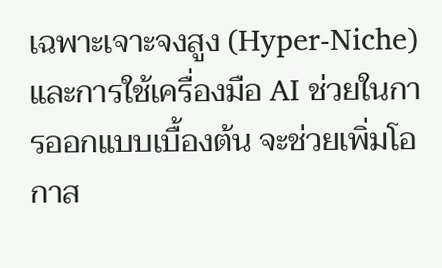เฉพาะเจาะจงสูง (Hyper-Niche) และการใช้เครื่องมือ AI ช่วยในการออกแบบเบื้องต้น จะช่วยเพิ่มโอกาส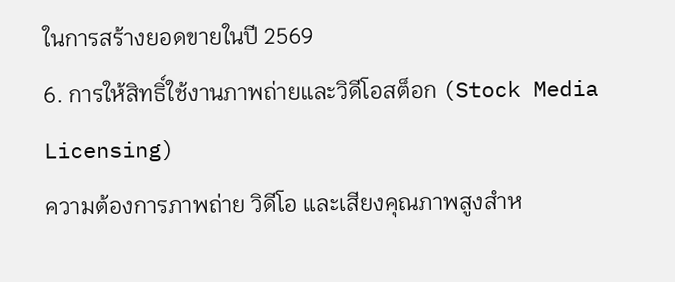ในการสร้างยอดขายในปี 2569
6. การให้สิทธิ์ใช้งานภาพถ่ายและวิดีโอสต็อก (Stock Media Licensing)
ความต้องการภาพถ่าย วิดีโอ และเสียงคุณภาพสูงสำห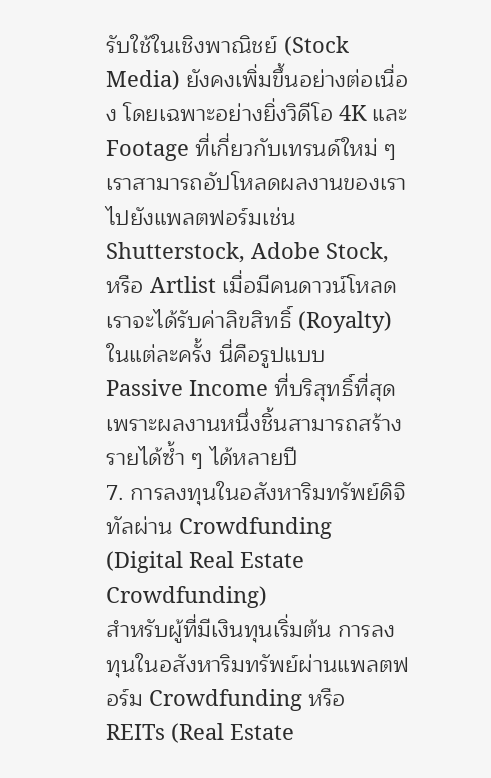รับใช้ในเชิงพาณิชย์ (Stock Media) ยังคงเพิ่มขึ้นอย่างต่อเนื่อง โดยเฉพาะอย่างยิ่งวิดีโอ 4K และ Footage ที่เกี่ยวกับเทรนด์ใหม่ ๆ เราสามารถอัปโหลดผลงานของเราไปยังแพลตฟอร์มเช่น Shutterstock, Adobe Stock, หรือ Artlist เมื่อมีคนดาวน์โหลด เราจะได้รับค่าลิขสิทธิ์ (Royalty) ในแต่ละครั้ง นี่คือรูปแบบ Passive Income ที่บริสุทธิ์ที่สุด เพราะผลงานหนึ่งชิ้นสามารถสร้างรายได้ซ้ำ ๆ ได้หลายปี
7. การลงทุนในอสังหาริมทรัพย์ดิจิทัลผ่าน Crowdfunding (Digital Real Estate Crowdfunding)
สำหรับผู้ที่มีเงินทุนเริ่มต้น การลงทุนในอสังหาริมทรัพย์ผ่านแพลตฟอร์ม Crowdfunding หรือ REITs (Real Estate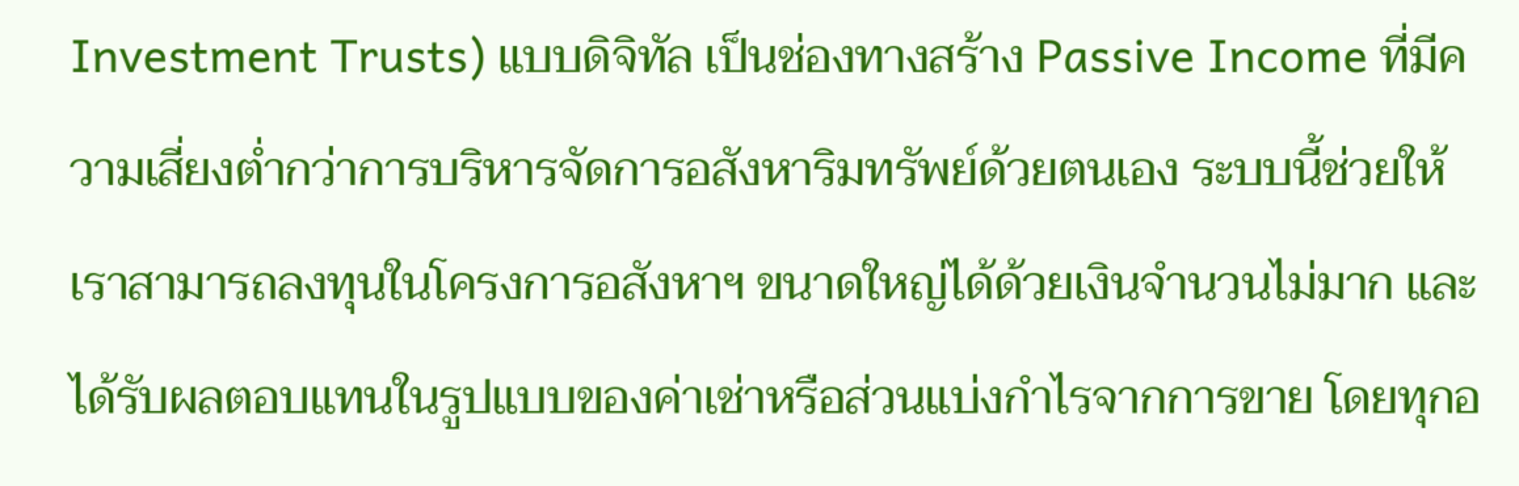Investment Trusts) แบบดิจิทัล เป็นช่องทางสร้าง Passive Income ที่มีความเสี่ยงต่ำกว่าการบริหารจัดการอสังหาริมทรัพย์ด้วยตนเอง ระบบนี้ช่วยให้เราสามารถลงทุนในโครงการอสังหาฯ ขนาดใหญ่ได้ด้วยเงินจำนวนไม่มาก และได้รับผลตอบแทนในรูปแบบของค่าเช่าหรือส่วนแบ่งกำไรจากการขาย โดยทุกอ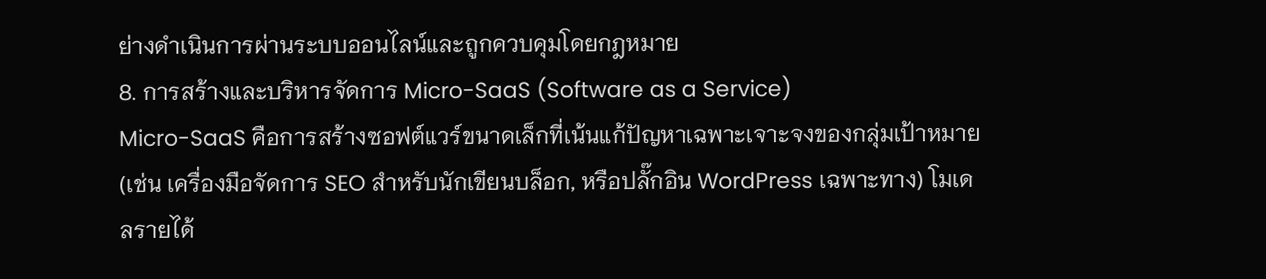ย่างดำเนินการผ่านระบบออนไลน์และถูกควบคุมโดยกฎหมาย
8. การสร้างและบริหารจัดการ Micro-SaaS (Software as a Service)
Micro-SaaS คือการสร้างซอฟต์แวร์ขนาดเล็กที่เน้นแก้ปัญหาเฉพาะเจาะจงของกลุ่มเป้าหมาย (เช่น เครื่องมือจัดการ SEO สำหรับนักเขียนบล็อก, หรือปลั๊กอิน WordPress เฉพาะทาง) โมเดลรายได้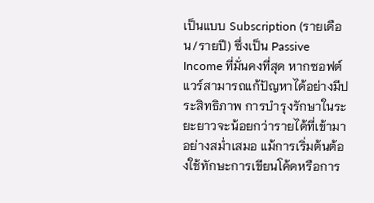เป็นแบบ Subscription (รายเดือน/รายปี) ซึ่งเป็น Passive Income ที่มั่นคงที่สุด หากซอฟต์แวร์สามารถแก้ปัญหาได้อย่างมีประสิทธิภาพ การบำรุงรักษาในระยะยาวจะน้อยกว่ารายได้ที่เข้ามาอย่างสม่ำเสมอ แม้การเริ่มต้นต้องใช้ทักษะการเขียนโค้ดหรือการ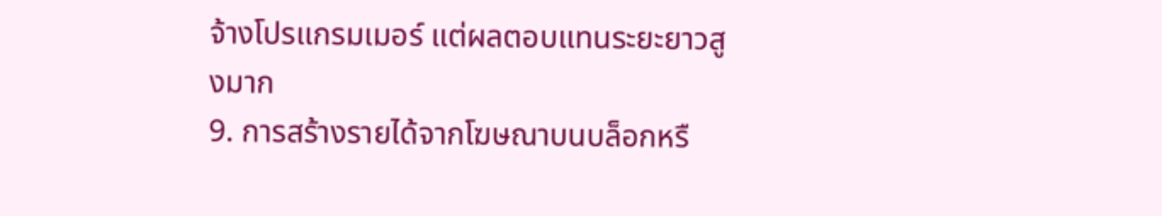จ้างโปรแกรมเมอร์ แต่ผลตอบแทนระยะยาวสูงมาก
9. การสร้างรายได้จากโฆษณาบนบล็อกหรื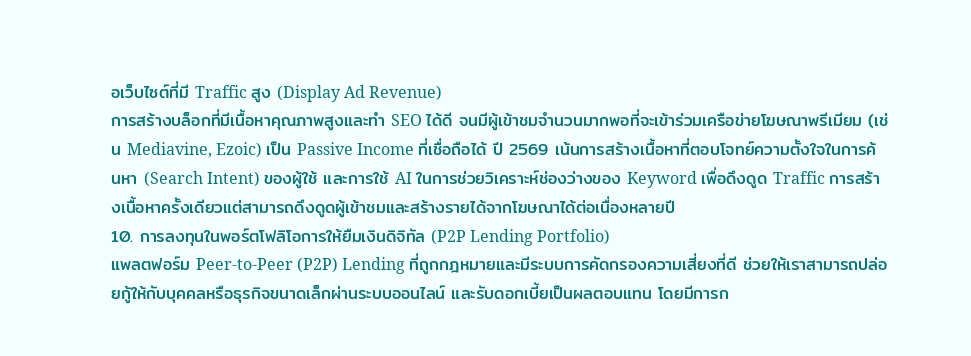อเว็บไซต์ที่มี Traffic สูง (Display Ad Revenue)
การสร้างบล็อกที่มีเนื้อหาคุณภาพสูงและทำ SEO ได้ดี จนมีผู้เข้าชมจำนวนมากพอที่จะเข้าร่วมเครือข่ายโฆษณาพรีเมียม (เช่น Mediavine, Ezoic) เป็น Passive Income ที่เชื่อถือได้ ปี 2569 เน้นการสร้างเนื้อหาที่ตอบโจทย์ความตั้งใจในการค้นหา (Search Intent) ของผู้ใช้ และการใช้ AI ในการช่วยวิเคราะห์ช่องว่างของ Keyword เพื่อดึงดูด Traffic การสร้างเนื้อหาครั้งเดียวแต่สามารถดึงดูดผู้เข้าชมและสร้างรายได้จากโฆษณาได้ต่อเนื่องหลายปี
10. การลงทุนในพอร์ตโฟลิโอการให้ยืมเงินดิจิทัล (P2P Lending Portfolio)
แพลตฟอร์ม Peer-to-Peer (P2P) Lending ที่ถูกกฎหมายและมีระบบการคัดกรองความเสี่ยงที่ดี ช่วยให้เราสามารถปล่อยกู้ให้กับบุคคลหรือธุรกิจขนาดเล็กผ่านระบบออนไลน์ และรับดอกเบี้ยเป็นผลตอบแทน โดยมีการก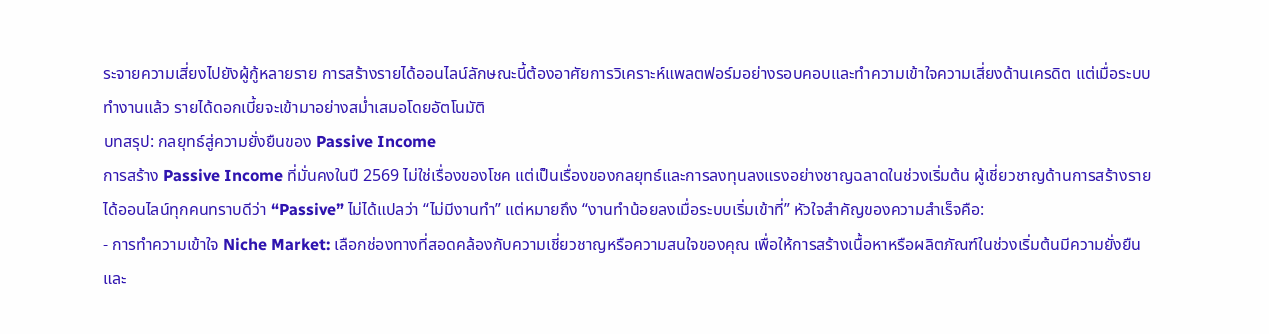ระจายความเสี่ยงไปยังผู้กู้หลายราย การสร้างรายได้ออนไลน์ลักษณะนี้ต้องอาศัยการวิเคราะห์แพลตฟอร์มอย่างรอบคอบและทำความเข้าใจความเสี่ยงด้านเครดิต แต่เมื่อระบบทำงานแล้ว รายได้ดอกเบี้ยจะเข้ามาอย่างสม่ำเสมอโดยอัตโนมัติ
บทสรุป: กลยุทธ์สู่ความยั่งยืนของ Passive Income
การสร้าง Passive Income ที่มั่นคงในปี 2569 ไม่ใช่เรื่องของโชค แต่เป็นเรื่องของกลยุทธ์และการลงทุนลงแรงอย่างชาญฉลาดในช่วงเริ่มต้น ผู้เชี่ยวชาญด้านการสร้างรายได้ออนไลน์ทุกคนทราบดีว่า “Passive” ไม่ได้แปลว่า “ไม่มีงานทำ” แต่หมายถึง “งานทำน้อยลงเมื่อระบบเริ่มเข้าที่” หัวใจสำคัญของความสำเร็จคือ:
- การทำความเข้าใจ Niche Market: เลือกช่องทางที่สอดคล้องกับความเชี่ยวชาญหรือความสนใจของคุณ เพื่อให้การสร้างเนื้อหาหรือผลิตภัณฑ์ในช่วงเริ่มต้นมีความยั่งยืนและ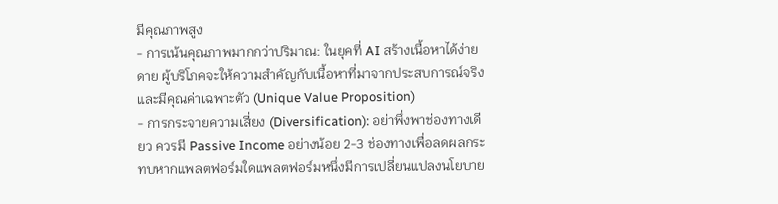มีคุณภาพสูง
- การเน้นคุณภาพมากกว่าปริมาณ: ในยุคที่ AI สร้างเนื้อหาได้ง่ายดาย ผู้บริโภคจะให้ความสำคัญกับเนื้อหาที่มาจากประสบการณ์จริงและมีคุณค่าเฉพาะตัว (Unique Value Proposition)
- การกระจายความเสี่ยง (Diversification): อย่าพึ่งพาช่องทางเดียว ควรมี Passive Income อย่างน้อย 2-3 ช่องทางเพื่อลดผลกระทบหากแพลตฟอร์มใดแพลตฟอร์มหนึ่งมีการเปลี่ยนแปลงนโยบาย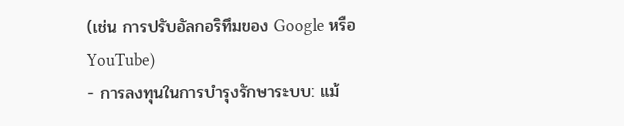(เช่น การปรับอัลกอริทึมของ Google หรือ YouTube)
- การลงทุนในการบำรุงรักษาระบบ: แม้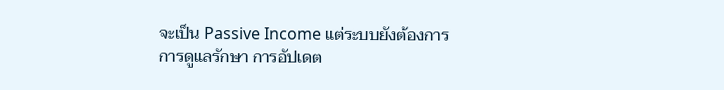จะเป็น Passive Income แต่ระบบยังต้องการการดูแลรักษา การอัปเดต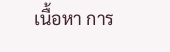เนื้อหา การ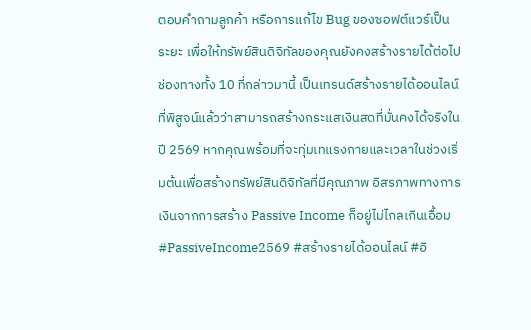ตอบคำถามลูกค้า หรือการแก้ไข Bug ของซอฟต์แวร์เป็นระยะ เพื่อให้ทรัพย์สินดิจิทัลของคุณยังคงสร้างรายได้ต่อไป
ช่องทางทั้ง 10 ที่กล่าวมานี้ เป็นเทรนด์สร้างรายได้ออนไลน์ที่พิสูจน์แล้วว่าสามารถสร้างกระแสเงินสดที่มั่นคงได้จริงในปี 2569 หากคุณพร้อมที่จะทุ่มเทแรงกายและเวลาในช่วงเริ่มต้นเพื่อสร้างทรัพย์สินดิจิทัลที่มีคุณภาพ อิสรภาพทางการเงินจากการสร้าง Passive Income ก็อยู่ไม่ไกลเกินเอื้อม
#PassiveIncome2569 #สร้างรายได้ออนไลน์ #อิ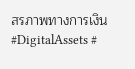สรภาพทางการเงิน #DigitalAssets #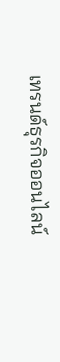เทรนด์ธุรกิจออนไลน์